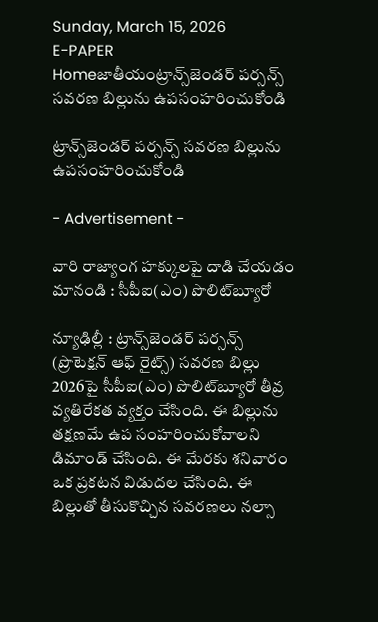Sunday, March 15, 2026
E-PAPER
Homeజాతీయంట్రాన్స్‌జెండర్‌ పర్సన్స్‌ సవరణ బిల్లును ఉపసంహరించుకోండి

ట్రాన్స్‌జెండర్‌ పర్సన్స్‌ సవరణ బిల్లును ఉపసంహరించుకోండి

- Advertisement -

వారి రాజ్యాంగ హక్కులపై దాడి చేయడం మానండి : సీపీఐ(ఎం) పొలిట్‌బ్యూరో

న్యూఢిల్లీ : ట్రాన్స్‌జెండర్‌ పర్సన్స్‌ (ప్రొటెక్షన్‌ ఆఫ్‌ రైట్స్‌) సవరణ బిల్లు 2026పై సీపీఐ(ఎం) పొలిట్‌బ్యూరో తీవ్ర వ్యతిరేకత వ్యక్తం చేసింది. ఈ బిల్లును తక్షణమే ఉప సంహరించుకోవాలని డిమాండ్‌ చేసింది. ఈ మేరకు శనివారం ఒక ప్రకటన విడుదల చేసింది. ఈ బిల్లుతో తీసుకొచ్చిన సవరణలు నల్సా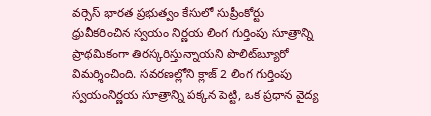వర్సెస్‌ భారత ప్రభుత్వం కేసులో సుప్రీంకోర్టు ధ్రువీకరించిన స్వయం నిర్ణయ లింగ గుర్తింపు సూత్రాన్ని ప్రాథమికంగా తిరస్కరిస్తున్నాయని పొలిట్‌బ్యూరో విమర్శించింది. సవరణల్లోని క్లాజ్‌ 2 లింగ గుర్తింపు స్వయంనిర్ణయ సూత్రాన్ని పక్కన పెట్టి, ఒక ప్రధాన వైద్య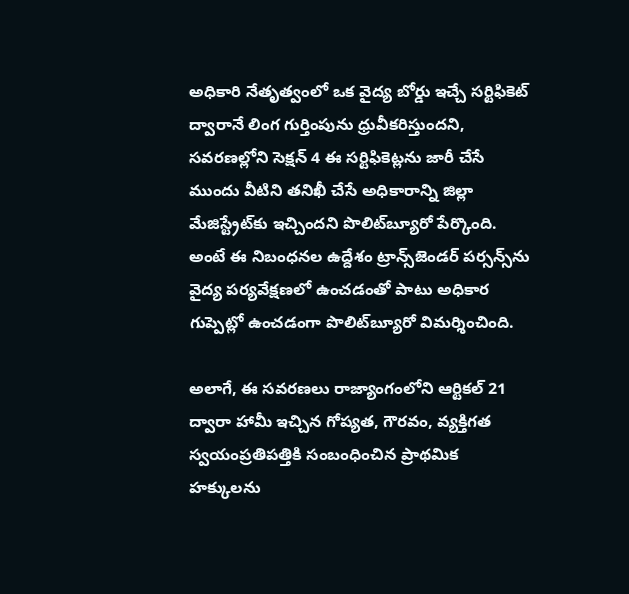అధికారి నేతృత్వంలో ఒక వైద్య బోర్డు ఇచ్చే సర్టిఫికెట్‌ ద్వారానే లింగ గుర్తింపును ధ్రువీకరిస్తుందని, సవరణల్లోని సెక్షన్‌ 4 ఈ సర్టిఫికెట్లను జారీ చేసే ముందు వీటిని తనిఖీ చేసే అధికారాన్ని జిల్లా మేజిస్ట్రేట్‌కు ఇచ్చిందని పొలిట్‌బ్యూరో పేర్కొంది. అంటే ఈ నిబంధనల ఉద్దేశం ట్రాన్స్‌జెండర్‌ పర్సన్స్‌ను వైద్య పర్యవేక్షణలో ఉంచడంతో పాటు అధికార గుప్పెట్లో ఉంచడంగా పొలిట్‌బ్యూరో విమర్శించింది.

అలాగే, ఈ సవరణలు రాజ్యాంగంలోని ఆర్టికల్‌ 21 ద్వారా హామీ ఇచ్చిన గోప్యత, గౌరవం, వ్యక్తిగత స్వయంప్రతిపత్తికి సంబంధించిన ప్రాథమిక హక్కులను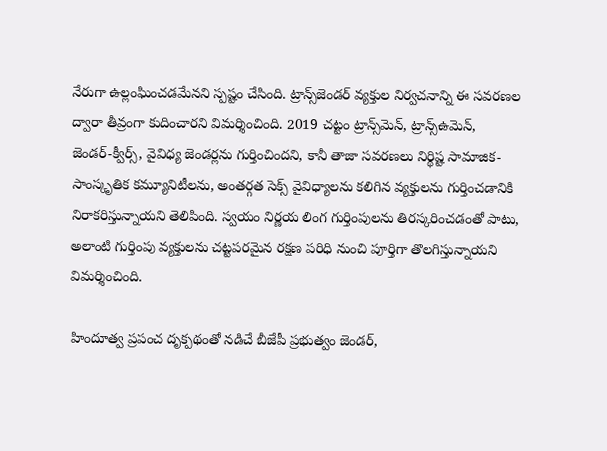నేరుగా ఉల్లంఘించడమేనని స్పష్టం చేసింది. ట్రాన్స్‌జెండర్‌ వ్యక్తుల నిర్వచనాన్ని ఈ సవరణల ద్వారా తీవ్రంగా కుదించారని విమర్శించింది. 2019 చట్టం ట్రాన్స్‌మెన్‌, ట్రాన్స్‌ఉమెన్‌, జెండర్‌-క్వీర్స్‌, వైవిధ్య జెండర్లను గుర్తించిందని, కానీ తాజా సవరణలు నిర్థిష్ట సామాజిక- సాంస్కృతిక కమ్యూనిటీలను, అంతర్గత సెక్స్‌ వైవిధ్యాలను కలిగిన వ్యక్తులను గుర్తించడానికి నిరాకరిస్తున్నాయని తెలిపింది. స్వయం నిర్ణయ లింగ గుర్తింపులను తిరస్కరించడంతో పాటు, అలాంటి గుర్తింపు వ్యక్తులను చట్టపరమైన రక్షణ పరిధి నుంచి పూర్తిగా తొలగిస్తున్నాయని విమర్శించింది.

హిందూత్వ ప్రపంచ దృక్పథంతో నడిచే బీజేపీ ప్రభుత్వం జెండర్‌,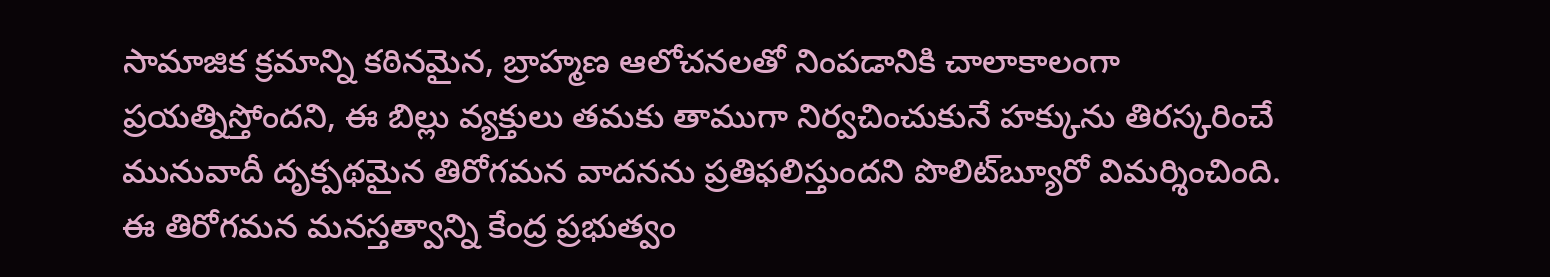సామాజిక క్రమాన్ని కఠినమైన, బ్రాహ్మణ ఆలోచనలతో నింపడానికి చాలాకాలంగా ప్రయత్నిస్తోందని, ఈ బిల్లు వ్యక్తులు తమకు తాముగా నిర్వచించుకునే హక్కును తిరస్కరించే మునువాదీ దృక్పథమైన తిరోగమన వాదనను ప్రతిఫలిస్తుందని పొలిట్‌బ్యూరో విమర్శించింది. ఈ తిరోగమన మనస్తత్వాన్ని కేంద్ర ప్రభుత్వం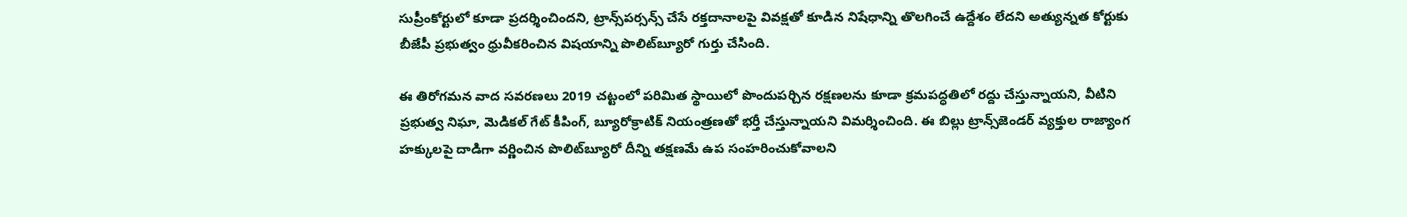సుప్రీంకోర్టులో కూడా ప్రదర్శించిందని, ట్రాన్స్‌పర్సన్స్‌ చేసే రక్తదానాలపై వివక్షతో కూడిన నిషేధాన్ని తొలగించే ఉద్దేశం లేదని అత్యున్నత కోర్టుకు బీజేపీ ప్రభుత్వం ధ్రువీకరించిన విషయాన్ని పొలిట్‌బ్యూరో గుర్తు చేసింది.

ఈ తిరోగమన వాద సవరణలు 2019 చట్టంలో పరిమిత స్థాయిలో పొందుపర్చిన రక్షణలను కూడా క్రమపద్ధతిలో రద్దు చేస్తున్నాయని, వీటిని ప్రభుత్వ నిఘా, మెడికల్‌ గేట్‌ కీపింగ్‌, బ్యూరోక్రాటిక్‌ నియంత్రణతో భర్తీ చేస్తున్నాయని విమర్శించింది. ఈ బిల్లు ట్రాన్స్‌జెండర్‌ వ్యక్తుల రాజ్యాంగ హక్కులపై దాడిగా వర్ణించిన పొలిట్‌బ్యూరో దీన్ని తక్షణమే ఉప సంహరించుకోవాలని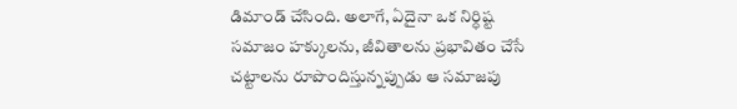డిమాండ్‌ చేసింది. అలాగే, ఏదైనా ఒక నిర్ధిష్ట సమాజం హక్కులను, జీవితాలను ప్రభావితం చేసే చట్టాలను రూపొందిస్తున్నప్పుడు ఆ సమాజపు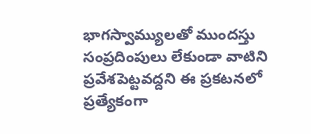భాగస్వామ్యులతో ముందస్తు సంప్రదింపులు లేకుండా వాటిని ప్రవేశపెట్టవద్దని ఈ ప్రకటనలో ప్రత్యేకంగా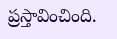ప్రస్తావించింది.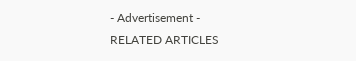- Advertisement -
RELATED ARTICLES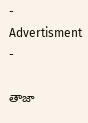- Advertisment -

తాజా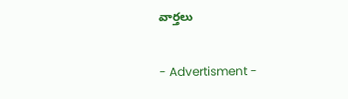వార్తలు

- Advertisment -